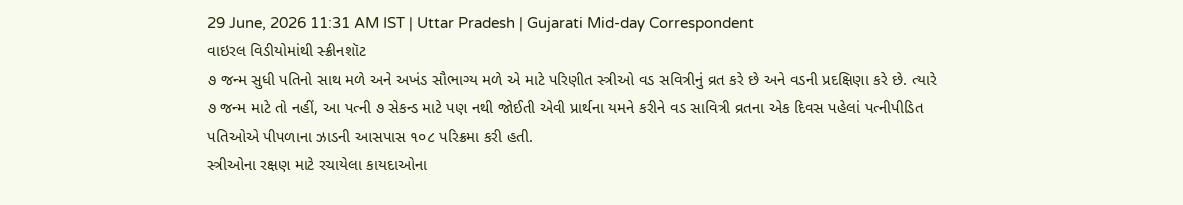29 June, 2026 11:31 AM IST | Uttar Pradesh | Gujarati Mid-day Correspondent
વાઇરલ વિડીયોમાંથી સ્ક્રીનશૉટ
૭ જન્મ સુધી પતિનો સાથ મળે અને અખંડ સૌભાગ્ય મળે એ માટે પરિણીત સ્ત્રીઓ વડ સવિત્રીનું વ્રત કરે છે અને વડની પ્રદક્ષિણા કરે છે. ત્યારે ૭ જન્મ માટે તો નહીં, આ પત્ની ૭ સેકન્ડ માટે પણ નથી જોઈતી એવી પ્રાર્થના યમને કરીને વડ સાવિત્રી વ્રતના એક દિવસ પહેલાં પત્નીપીડિત પતિઓએ પીપળાના ઝાડની આસપાસ ૧૦૮ પરિક્રમા કરી હતી.
સ્ત્રીઓના રક્ષણ માટે રચાયેલા કાયદાઓના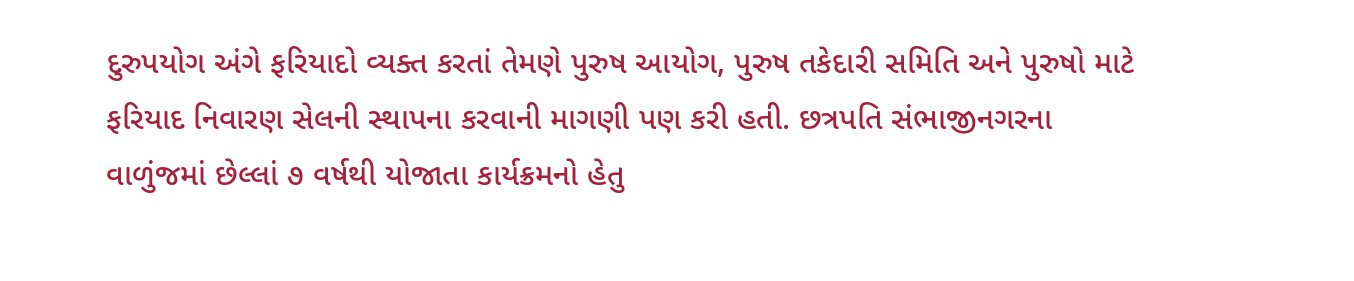દુરુપયોગ અંગે ફરિયાદો વ્યક્ત કરતાં તેમણે પુરુષ આયોગ, પુરુષ તકેદારી સમિતિ અને પુરુષો માટે ફરિયાદ નિવારણ સેલની સ્થાપના કરવાની માગણી પણ કરી હતી. છત્રપતિ સંભાજીનગરના વાળુંજમાં છેલ્લાં ૭ વર્ષથી યોજાતા કાર્યક્રમનો હેતુ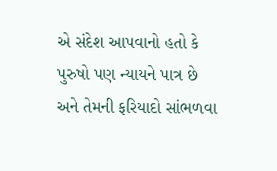એ સંદેશ આપવાનો હતો કે પુરુષો પણ ન્યાયને પાત્ર છે અને તેમની ફરિયાદો સાંભળવા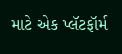માટે એક પ્લૅટફૉર્મ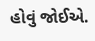હોવું જોઈએ.